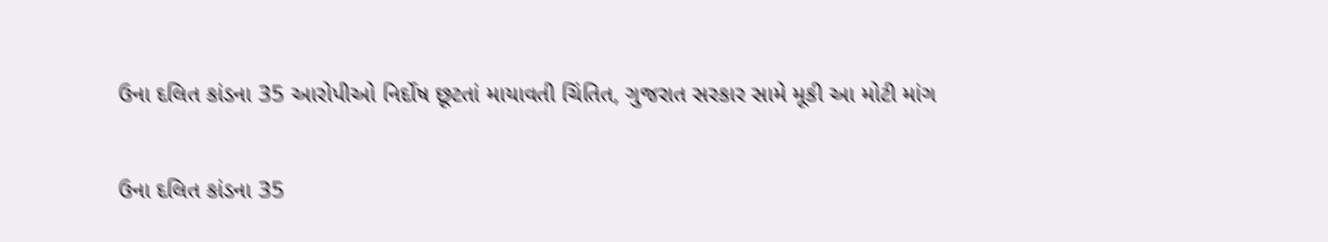ઉના દલિત કાંડના 35 આરોપીઓ નિર્દોષ છૂટતાં માયાવતી ચિંતિત, ગુજરાત સરકાર સામે મૂકી આ મોટી માંગ

ઉના દલિત કાંડના 35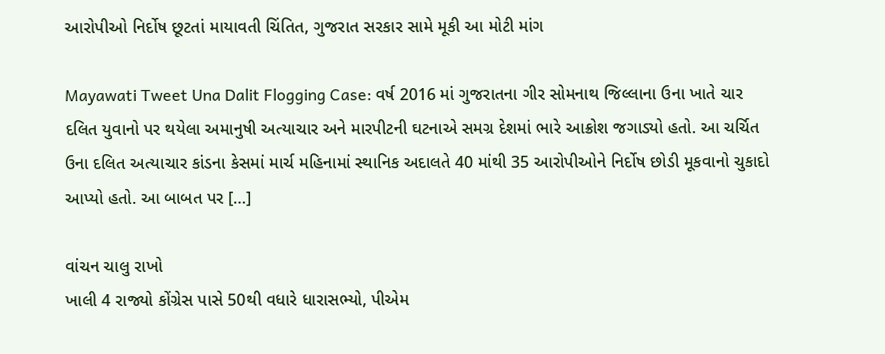આરોપીઓ નિર્દોષ છૂટતાં માયાવતી ચિંતિત, ગુજરાત સરકાર સામે મૂકી આ મોટી માંગ

Mayawati Tweet Una Dalit Flogging Case: વર્ષ 2016 માં ગુજરાતના ગીર સોમનાથ જિલ્લાના ઉના ખાતે ચાર દલિત યુવાનો પર થયેલા અમાનુષી અત્યાચાર અને મારપીટની ઘટનાએ સમગ્ર દેશમાં ભારે આક્રોશ જગાડ્યો હતો. આ ચર્ચિત ઉના દલિત અત્યાચાર કાંડના કેસમાં માર્ચ મહિનામાં સ્થાનિક અદાલતે 40 માંથી 35 આરોપીઓને નિર્દોષ છોડી મૂકવાનો ચુકાદો આપ્યો હતો. આ બાબત પર […]

વાંચન ચાલુ રાખો
ખાલી 4 રાજ્યો કોંગ્રેસ પાસે 50થી વધારે ધારાસભ્યો, પીએમ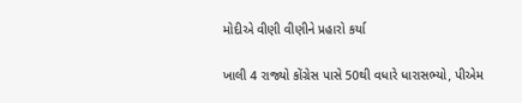મોદીએ વીણી વીણીને પ્રહારો કર્યા

ખાલી 4 રાજ્યો કોંગ્રેસ પાસે 50થી વધારે ધારાસભ્યો, પીએમ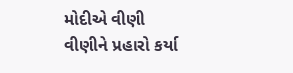મોદીએ વીણી વીણીને પ્રહારો કર્યા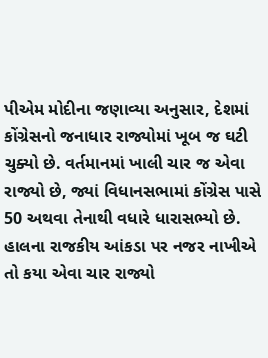પીએમ મોદીના જણાવ્યા અનુસાર, દેશમાં કોંગ્રેસનો જનાધાર રાજ્યોમાં ખૂબ જ ઘટી ચુક્યો છે. વર્તમાનમાં ખાલી ચાર જ એવા રાજ્યો છે, જ્યાં વિધાનસભામાં કોંગ્રેસ પાસે 50 અથવા તેનાથી વધારે ધારાસભ્યો છે. હાલના રાજકીય આંકડા પર નજર નાખીએ તો કયા એવા ચાર રાજ્યો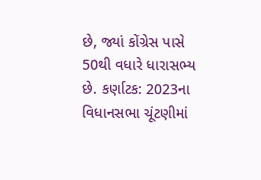છે, જ્યાં કોંગ્રેસ પાસે 50થી વધારે ધારાસભ્ય છે. કર્ણાટક: 2023ના વિધાનસભા ચૂંટણીમાં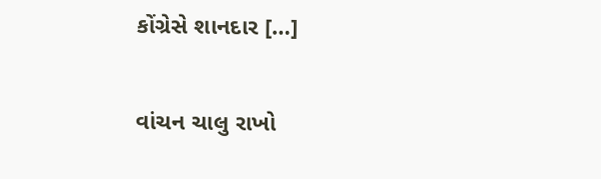કોંગ્રેસે શાનદાર […]

વાંચન ચાલુ રાખો